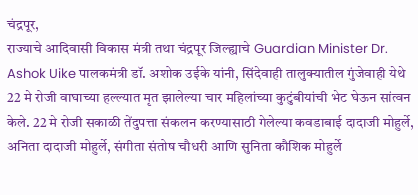चंद्रपूर,
राज्याचे आदिवासी विकास मंत्री तथा चंद्रपूर जिल्ह्याचे Guardian Minister Dr. Ashok Uike पालकमंत्री डॉ. अशोक उईके यांनी, सिंदेवाही तालुक्यातील गुंजेवाही येथे 22 मे रोजी वाघाच्या हल्ल्यात मृत झालेल्या चार महिलांच्या कुटुंबीयांची भेट घेऊन सांत्वन केले. 22 मे रोजी सकाळी तेंदुपत्ता संकलन करण्यासाठी गेलेल्या कवडाबाई दादाजी मोहुर्ले, अनिता दादाजी मोहुर्ले, संगीता संतोष चौधरी आणि सुनिता कौशिक मोहुर्ले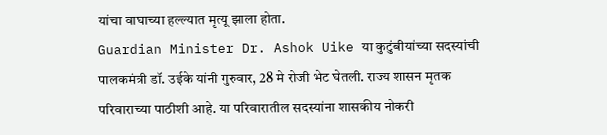यांचा वाघाच्या हल्ल्यात मृत्यू झाला होता.
Guardian Minister Dr. Ashok Uike या कुटुंबीयांच्या सदस्यांची पालकमंत्री डॉ. उईके यांनी गुरुवार, 28 मे रोजी भेट घेतली. राज्य शासन मृतक परिवाराच्या पाठीशी आहे. या परिवारातील सदस्यांना शासकीय नोकरी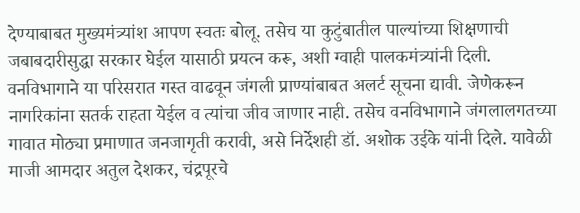देण्याबाबत मुख्यमंत्र्यांश आपण स्वतः बोलू. तसेच या कुटुंबातील पाल्यांच्या शिक्षणाची जबाबदारीसुद्धा सरकार घेईल यासाठी प्रयत्न करू, अशी ग्वाही पालकमंत्र्यांनी दिली. वनविभागाने या परिसरात गस्त वाढवून जंगली प्राण्यांबाबत अलर्ट सूचना द्यावी. जेणेकरून नागरिकांना सतर्क राहता येईल व त्यांचा जीव जाणार नाही. तसेच वनविभागाने जंगलालगतच्या गावात मोठ्या प्रमाणात जनजागृती करावी, असे निर्देशही डॉ. अशोक उईके यांनी दिले. यावेळी माजी आमदार अतुल देशकर, चंद्रपूरचे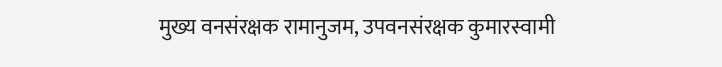मुख्य वनसंरक्षक रामानुजम, उपवनसंरक्षक कुमारस्वामी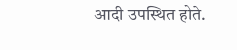आदी उपस्थित होते.